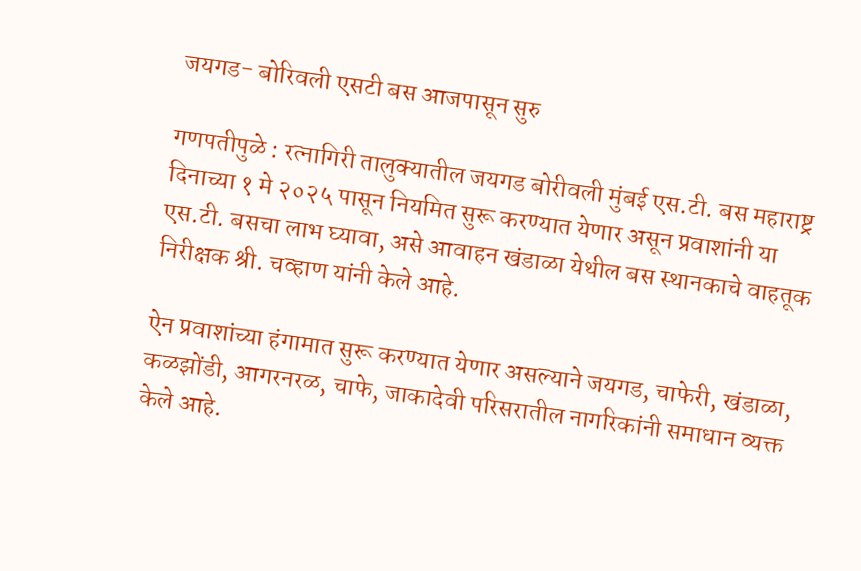जयगड- बोरिवली एसटी बस आजपासून सुरु

गणपतीपुळे : रत्नागिरी तालुक्यातील जयगड बोरीवली मुंबई एस.टी. बस महाराष्ट्र दिनाच्या १ मे २०२५ पासून नियमित सुरू करण्यात येणार असून प्रवाशांनी या एस.टी. बसचा लाभ घ्यावा, असे आवाहन खंडाळा येथील बस स्थानकाचे वाहतूक निरीक्षक श्री. चव्हाण यांनी केले आहे.

ऐन प्रवाशांच्या हंगामात सुरू करण्यात येणार असल्याने जयगड, चाफेरी, खंडाळा, कळझोंडी, आगरनरळ, चाफे, जाकादेवी परिसरातील नागरिकांनी समाधान व्यक्त केले आहे.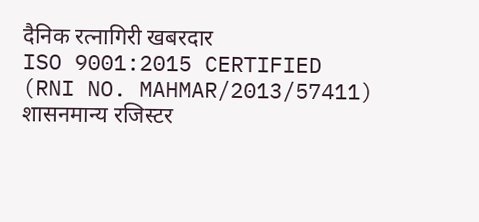दैनिक रत्नागिरी खबरदार
ISO 9001:2015 CERTIFIED
(RNI NO. MAHMAR/2013/57411)
शासनमान्य रजिस्टर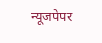न्यूजपेपर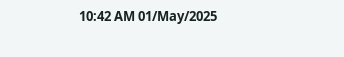10:42 AM 01/May/2025